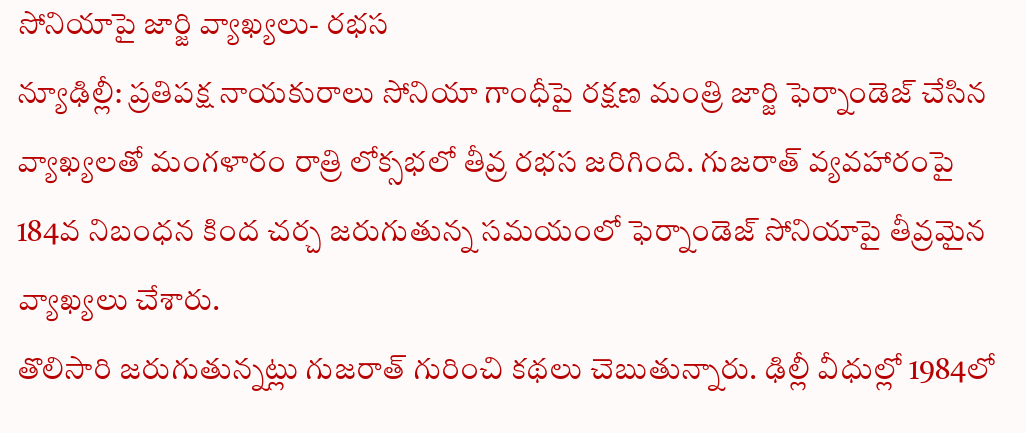సోనియాపై జార్జి వ్యాఖ్యలు- రభస
న్యూఢిల్లీ: ప్రతిపక్ష నాయకురాలు సోనియా గాంధీపై రక్షణ మంత్రి జార్జి ఫెర్నాండెజ్ చేసిన వ్యాఖ్యలతో మంగళారం రాత్రి లోక్సభలో తీవ్ర రభస జరిగింది. గుజరాత్ వ్యవహారంపై 184వ నిబంధన కింద చర్చ జరుగుతున్న సమయంలో ఫెర్నాండెజ్ సోనియాపై తీవ్రమైన వ్యాఖ్యలు చేశారు.
తొలిసారి జరుగుతున్నట్లు గుజరాత్ గురించి కథలు చెబుతున్నారు. ఢిల్లీ వీధుల్లో 1984లో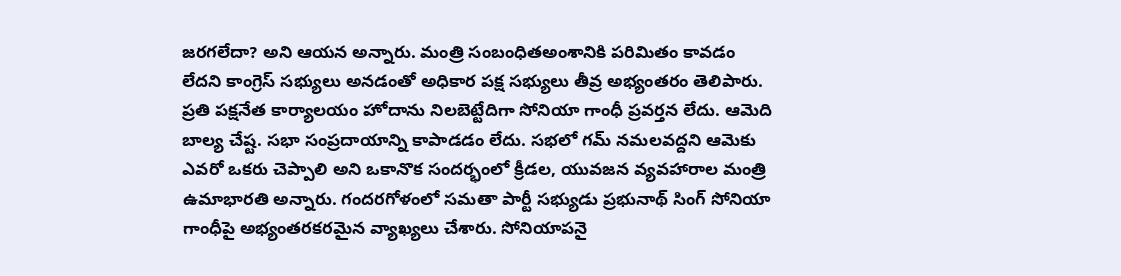జరగలేదా? అని ఆయన అన్నారు. మంత్రి సంబంధితఅంశానికి పరిమితం కావడం లేదని కాంగ్రెస్ సభ్యులు అనడంతో అధికార పక్ష సభ్యులు తీవ్ర అభ్యంతరం తెలిపారు.
ప్రతి పక్షనేత కార్యాలయం హోదాను నిలబెట్టేదిగా సోనియా గాంధీ ప్రవర్తన లేదు. ఆమెది బాల్య చేష్ట. సభా సంప్రదాయాన్ని కాపాడడం లేదు. సభలో గమ్ నమలవద్దని ఆమెకు ఎవరో ఒకరు చెప్పాలి అని ఒకానొక సందర్భంలో క్రీడల, యువజన వ్యవహారాల మంత్రి ఉమాభారతి అన్నారు. గందరగోళంలో సమతా పార్టీ సభ్యుడు ప్రభునాథ్ సింగ్ సోనియా గాంధీపై అభ్యంతరకరమైన వ్యాఖ్యలు చేశారు. సోనియాపనై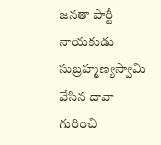జనతా పార్టీ నాయకుడు సుబ్రహ్మణ్యస్వామి వేసిన దావా గురించి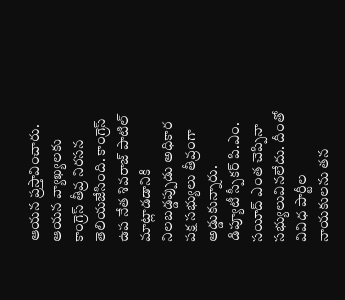ఆయన ప్రస్తావించారు. ఆయన వ్యాఖ్యలకు కాంగ్రెస్ తీవ్ర నిరసన తెలియజేసింది. కాంగ్రెస్ ఉప నేత శివరాజ్ పాటిల్ మాట్లాడడానికి నిలబడ్డప్పుడు అధికార పక్ష సభ్యులు తీవ్రంగా అడ్డుకున్నారు.
డిప్యూటీ స్పీకర్ పి.ఎం. సయీద్ ఎంత చెప్పినా సభ్యులువినలేదు. దీంతో వివిధ పార్టీల నాయకులను తన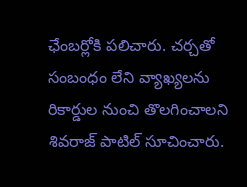ఛేంబర్లోకి పలిచారు. చర్చతో సంబంధం లేని వ్యాఖ్యలను రికార్డుల నుంచి తొలగించాలని శివరాజ్ పాటిల్ సూచించారు.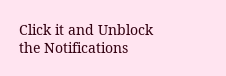Click it and Unblock the Notifications